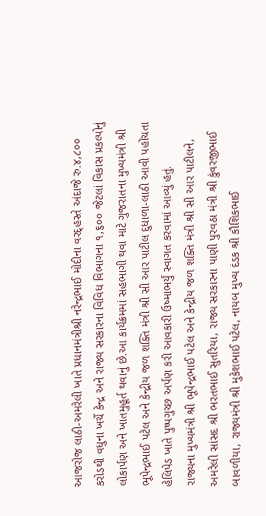આજરોજ લાઠી-અમરેલી ખાતે પ્રધાનમંત્રીશ્રી નરેન્દ્રભાઈ મોદીના વરદ્હસ્તે અંદાજે રુ.૪,૮૦૦ કરોડથી વધુના ખર્ચે કેન્દ્ર અને રાજ્ય સરકારના વિવિધ વિભાગના ૧,૬૦૦ જેટલાં વિકાસ પ્રકલ્પોનું લોકાર્પણ અને ખાતમુહૂર્ત થવાનું છે.આ કાર્યક્રમમાં સહભાગી થવા માટે ગુજરાતના મુખ્યમંત્રી શ્રી ભૂપેન્દ્રભાઈ પટેલ અને કેન્દ્રીય જળ શક્તિ મંત્રી શ્રી સી આર પાટીલ દુધાળા-લાઠી આવી પહોંચતા હેલિપેડ ખાતે પુષ્પગુચ્છ અર્પણ કરી આવકારી ઉષ્માભર્યું સ્વાગત કરવામાં આવ્યું હતું.
રાજ્યના મુખ્યમંત્રી શ્રી ભૂપેન્દ્રભાઈ પટેલ અને કેન્દ્રીય જળ શક્તિ મંત્રી શ્રી સી આર પાટીલને, અમરેલી સાંસદ શ્રી ભરતભાઈ સુતરિયા, રાજ્ય સરકારના પાણી પુરવઠા મંત્રી શ્રી કુંવરજીભાઈ બાવળીયા, રાજ્યમંત્રી શ્રી મુકેશભાઈ પટેલ, નાયબ મુખ્ય દંડક શ્રી કૌશિકભાઈ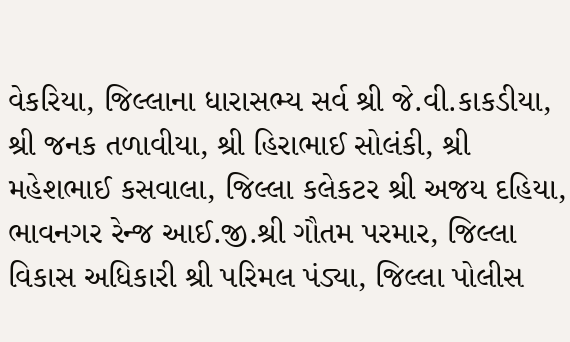વેકરિયા, જિલ્લાના ધારાસભ્ય સર્વ શ્રી જે.વી.કાકડીયા, શ્રી જનક તળાવીયા, શ્રી હિરાભાઈ સોલંકી, શ્રી મહેશભાઈ કસવાલા, જિલ્લા કલેકટર શ્રી અજય દહિયા, ભાવનગર રેન્જ આઈ.જી.શ્રી ગૌતમ પરમાર, જિલ્લા વિકાસ અધિકારી શ્રી પરિમલ પંડ્યા, જિલ્લા પોલીસ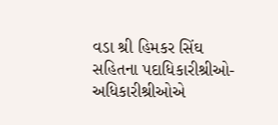વડા શ્રી હિમકર સિંઘ સહિતના પદાધિકારીશ્રીઓ-અધિકારીશ્રીઓએ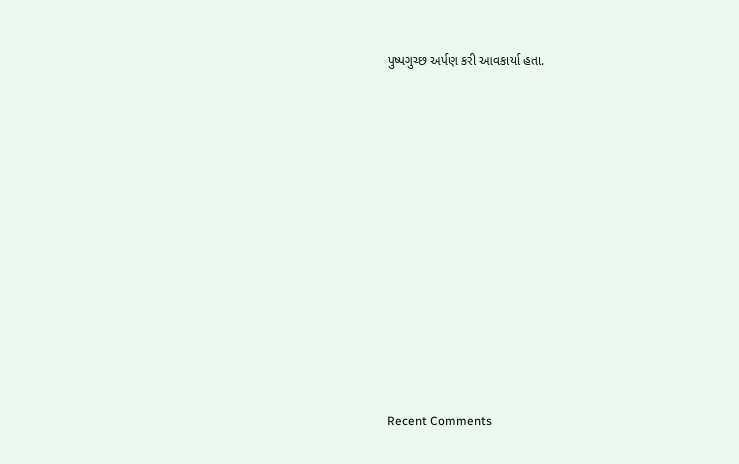પુષ્પગુચ્છ અર્પણ કરી આવકાર્યા હતા.














Recent Comments